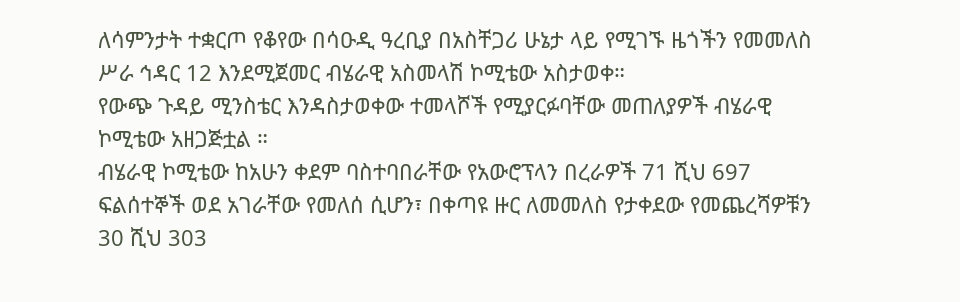ለሳምንታት ተቋርጦ የቆየው በሳዑዲ ዓረቢያ በአስቸጋሪ ሁኔታ ላይ የሚገኙ ዜጎችን የመመለስ ሥራ ኅዳር 12 እንደሚጀመር ብሄራዊ አስመላሽ ኮሚቴው አስታወቀ።
የውጭ ጉዳይ ሚንስቴር እንዳስታወቀው ተመላሾች የሚያርፉባቸው መጠለያዎች ብሄራዊ ኮሚቴው አዘጋጅቷል ።
ብሄራዊ ኮሚቴው ከአሁን ቀደም ባስተባበራቸው የአውሮፕላን በረራዎች 71 ሺህ 697 ፍልሰተኞች ወደ አገራቸው የመለሰ ሲሆን፣ በቀጣዩ ዙር ለመመለስ የታቀደው የመጨረሻዎቹን 30 ሺህ 303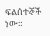ፍልሰተኞች ነው።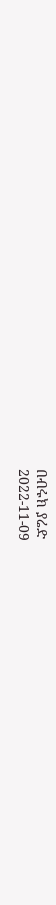በብሩክ ያሬድ
2022-11-09